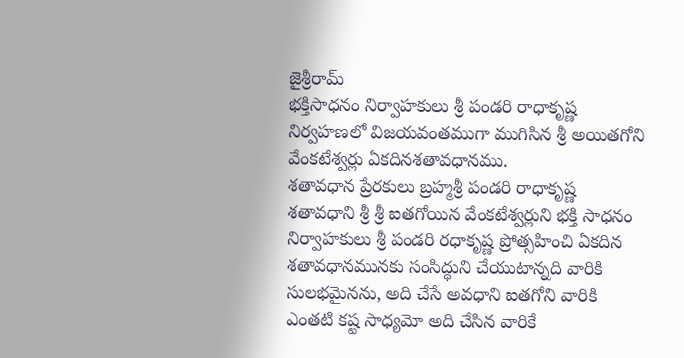జైశ్రీరామ్
భక్తిసాధనం నిర్వాహకులు శ్రీ పండరి రాధాకృష్ణ నిర్వహణలో విజయవంతముగా ముగిసిన శ్రీ అయితగోని వేంకటేశ్వర్లు ఏకదినశతావధానము.
శతావధాన ప్రేరకులు బ్రహ్మశ్రీ పండరి రాధాకృష్ణ
శతావధాని శ్రీ శ్రీ ఐతగోయిన వేంకటేశ్వర్లుని భక్తి సాధనం నిర్వాహకులు శ్రీ పండరి రధాకృష్ణ ప్రోత్సహించి ఏకదిన శతావధానమునకు సంసిద్ధుని చేయుటాన్నది వారికి సులభమైనను, అది చేసే అవధాని ఐతగోని వారికి ఎంతటి కష్ట సాధ్యమో అది చేసిన వారికే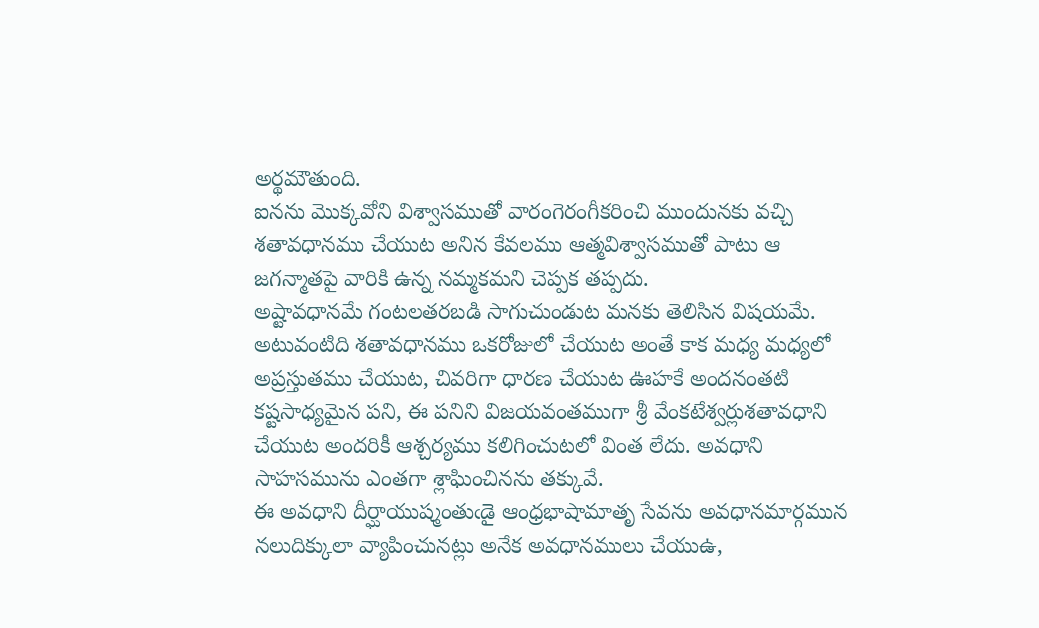అర్థమౌతుంది.
ఐనను మొక్కవోని విశ్వాసముతో వారంగెరంగీకరించి ముందునకు వచ్చి శతావధానము చేయుట అనిన కేవలము ఆత్మవిశ్వాసముతో పాటు ఆ జగన్మాతపై వారికి ఉన్న నమ్మకమని చెప్పక తప్పదు.
అష్టావధానమే గంటలతరబడి సాగుచుండుట మనకు తెలిసిన విషయమే. అటువంటిది శతావధానము ఒకరోజులో చేయుట అంతే కాక మధ్య మధ్యలో అప్రస్తుతము చేయుట, చివరిగా ధారణ చేయుట ఊహకే అందనంతటి కష్టసాధ్యమైన పని, ఈ పనిని విజయవంతముగా శ్రీ వేంకటేశ్వర్లుశతావధాని చేయుట అందరికీ ఆశ్చర్యము కలిగించుటలో వింత లేదు. అవధాని సాహసమును ఎంతగా శ్లాఘించినను తక్కువే.
ఈ అవధాని దీర్ఘాయుష్మంతుఁడై ఆంధ్రభాషామాతృ సేవను అవధానమార్గమున నలుదిక్కులా వ్యాపించునట్లు అనేక అవధానములు చేయుఉ,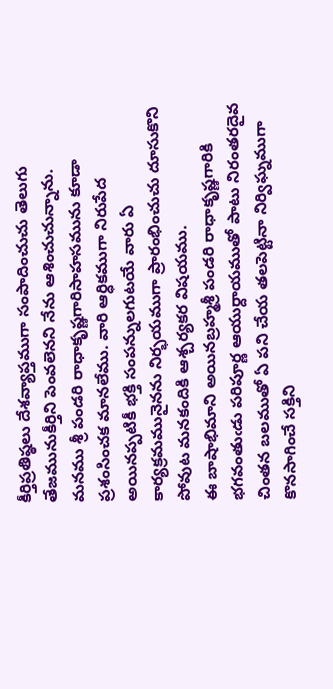కీర్తిప్రతిష్ఠలు దేశవ్యాప్తముగా సంపాదించుచు తెలుగు తేజమునుకీర్తిని పెంవలెనని నేను ఆశించుచున్నాను.
మనము శ్రీ పండరి రాధాకృష్ణగారిసాహసమును కూడా ప్రశంసించక మానలేము. వారి ఆర్ధికముగా నిరుపేద అయినప్పటికీ భక్తి సంపన్నులగుటయే వారు ఏ కార్యక్రమమునైనను నిర్భయముగా ప్రారంభించుచు దూసుకొని పోవుట మనకందికి ఆశ్చర్యకర విషయము.
ఈ బాషాభిమాని అయినబ్రహ్మశ్రీ పండరి రాధాకృష్ణగారికి భగవంతుఁడు పరిపూర్ణ ఆయుర్దాయముతో పాటు నిరంతరదైవ చింతన బలముతో ఏ పని చేయ తలపెట్టినా నిర్విఘ్నముగా కొనసాగించే సక్తిని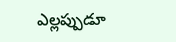ఎల్లప్పుడూ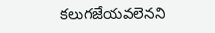కలుగజేయవలెనని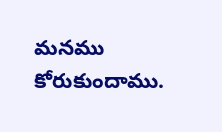మనము కోరుకుందాము.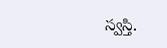స్వస్తి.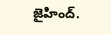జైహింద్.